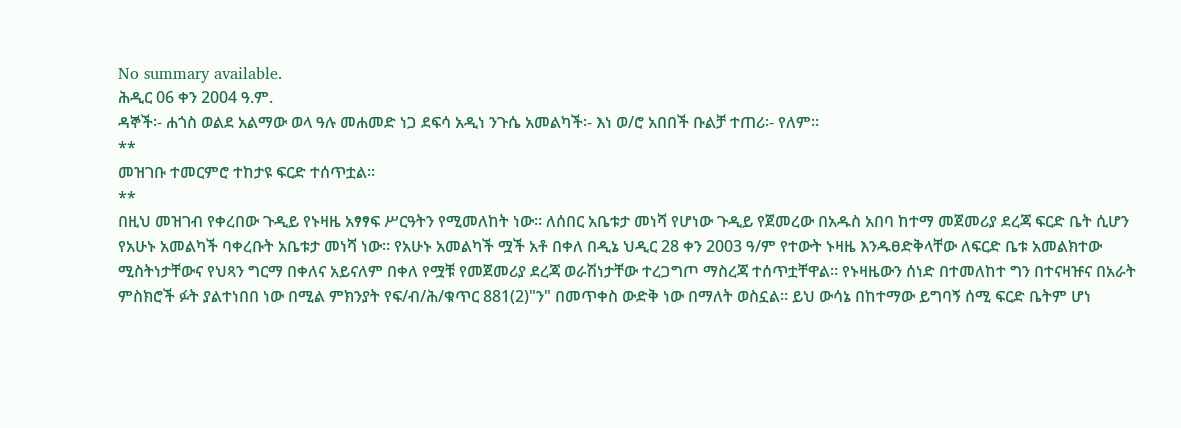No summary available.
ሕዲር 06 ቀን 2004 ዓ.ም.
ዳኞች፡- ሐጎስ ወልደ አልማው ወላ ዓሉ መሐመድ ነጋ ደፍሳ አዲነ ንጉሴ አመልካች፡- እነ ወ/ሮ አበበች ቡልቻ ተጠሪ፡- የለም።
**
መዝገቡ ተመርምሮ ተከታዩ ፍርድ ተሰጥቷል።
**
በዚህ መዝገብ የቀረበው ጉዲይ የኑዛዜ አፃፃፍ ሥርዓትን የሚመለከት ነው። ለሰበር አቤቱታ መነሻ የሆነው ጉዲይ የጀመረው በአዱስ አበባ ከተማ መጀመሪያ ደረጃ ፍርድ ቤት ሲሆን የአሁኑ አመልካች ባቀረቡት አቤቱታ መነሻ ነው። የአሁኑ አመልካች ሟች አቶ በቀለ በዲኔ ህዲር 28 ቀን 2003 ዓ/ም የተውት ኑዛዜ እንዱፀድቅላቸው ለፍርድ ቤቱ አመልክተው ሚስትነታቸውና የህጻን ግርማ በቀለና አይናለም በቀለ የሟቹ የመጀመሪያ ደረጃ ወራሽነታቸው ተረጋግጦ ማስረጃ ተሰጥቷቸዋል። የኑዛዜውን ሰነድ በተመለከተ ግን በተናዛዡና በአራት ምስክሮች ፉት ያልተነበበ ነው በሚል ምክንያት የፍ/ብ/ሕ/ቁጥር 881(2)"ን" በመጥቀስ ውድቅ ነው በማለት ወስኗል። ይህ ውሳኔ በከተማው ይግባኝ ሰሚ ፍርድ ቤትም ሆነ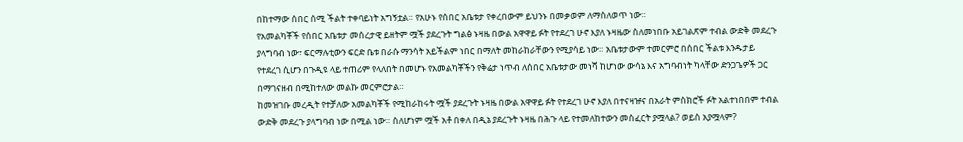በከተማው ሰበር ሰሚ ችልት ተቀባይነት አግኝቷል። የአሁኑ የሰበር አቤቱታ የቀረበውም ይህንኑ በመቃወም ለማስለወጥ ነው።
የአመልካቾች የሰበር አቤቱታ መሰረታዊ ይዘትም ሟች ያደረጉት ግልፅ ኑዛዜ በውል አዋዋይ ፉት የተደረገ ሁኖ እያለ ኑዛዜው ስለመነበቡ አይገልጽም ተብል ውድቅ መደረጉ ያላግባብ ነው፣ ፍርማሉቲውን ፍርድ ቤቱ በራሱ ማንሳት አይችልም ነበር በማለት መከራከራቸውን የሚያሳይ ነው። አቤቱታውም ተመርምሮ በሰበር ችልቱ እንዱታይ የተደረገ ሲሆን በጉዲዩ ላይ ተጠሪም የላለበት በመሆኑ የአመልካቾችን የቅሬታ ነጥብ ለሰበር አቤቱታው መነሻ ከሆነው ውሳኔ እና አግባብነት ካላቸው ድንጋጌዎች ጋር በማገናዘብ በሚከተለው መልኩ መርምሮታል።
ከመዝገቡ መረዲት የተቻለው አመልካቾች የሚከራከሩት ሟች ያደረጉት ኑዛዜ በውል አዋዋይ ፉት የተደረገ ሁኖ እያለ በተናዛዡና በአራት ምስክሮች ፉት አልተነበበም ተብል ውድቅ መደረጉ ያላግባብ ነው በሚል ነው። ስለሆነም ሟች አቶ በቀለ በዲኔ ያደረጉት ኑዛዜ በሕጉ ላይ የተመለከተውን መስፈርት ያሟላል? ወይስ አያሟላም?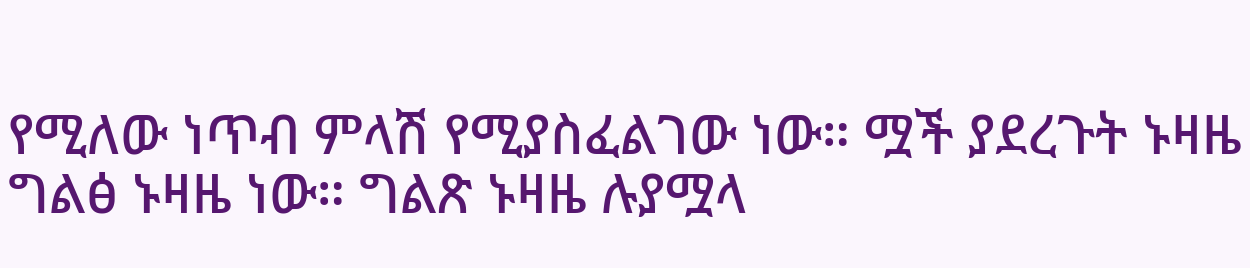የሚለው ነጥብ ምላሽ የሚያስፈልገው ነው። ሟች ያደረጉት ኑዛዜ ግልፅ ኑዛዜ ነው። ግልጽ ኑዛዜ ሉያሟላ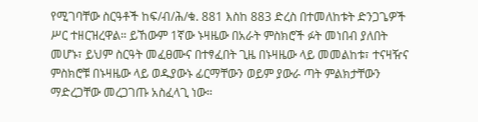የሚገባቸው ስርዓቶች ከፍ/ብ/ሕ/ቁ. 881 እስከ 883 ድረስ በተመለከቱት ድንጋጌዎች ሥር ተዘርዝረዋል። ይኸውም 1ኛው ኑዛዜው በአራት ምስክሮች ፉት መነበብ ያለበት መሆኑ፣ ይህም ስርዓት መፈፀሙና በተፃፈበት ጊዜ በኑዛዜው ላይ መመልከቱ፣ ተናዛዥና ምስክሮቹ በኑዛዜው ላይ ወዱያውኑ ፊርማቸውን ወይም ያውራ ጣት ምልክታቸውን ማድረጋቸው መረጋገጡ አስፈላጊ ነው።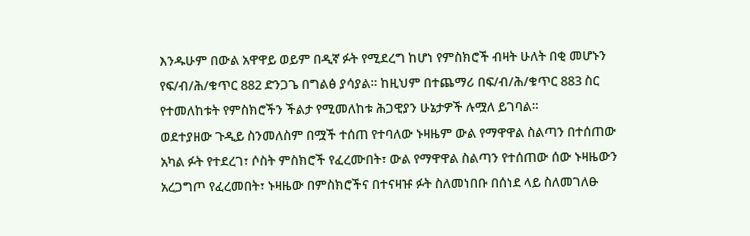እንዱሁም በውል አዋዋይ ወይም በዲኛ ፉት የሚደረግ ከሆነ የምስክሮች ብዛት ሁለት በቂ መሆኑን የፍ/ብ/ሕ/ቁጥር 882 ድንጋጌ በግልፅ ያሳያል። ከዚህም በተጨማሪ በፍ/ብ/ሕ/ቁጥር 883 ስር የተመለከቱት የምስክሮችን ችልታ የሚመለከቱ ሕጋዊያን ሁኔታዎች ሉሟለ ይገባል።
ወደተያዘው ጉዲይ ስንመለስም በሟች ተሰጠ የተባለው ኑዛዜም ውል የማዋዋል ስልጣን በተሰጠው አካል ፉት የተደረገ፣ ሶስት ምስክሮች የፈረሙበት፣ ውል የማዋዋል ስልጣን የተሰጠው ሰው ኑዛዜውን አረጋግጦ የፈረመበት፣ ኑዛዜው በምስክሮችና በተናዛዡ ፉት ስለመነበቡ በሰነደ ላይ ስለመገለፁ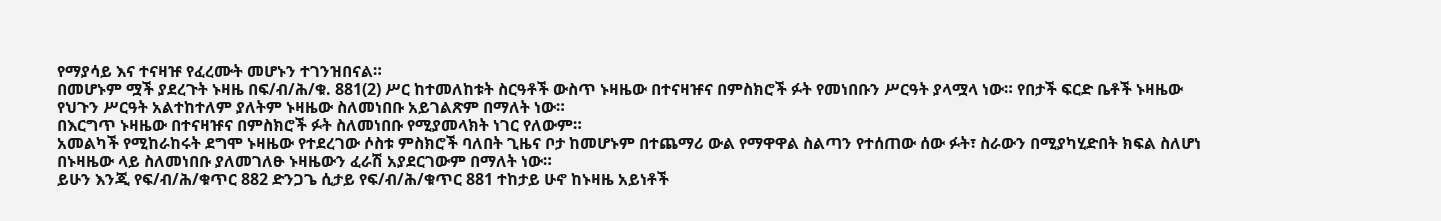የማያሳይ እና ተናዛዡ የፈረሙት መሆኑን ተገንዝበናል።
በመሆኑም ሟች ያደረጉት ኑዛዜ በፍ/ብ/ሕ/ቁ. 881(2) ሥር ከተመለከቱት ስርዓቶች ውስጥ ኑዛዜው በተናዛዡና በምስክሮች ፉት የመነበቡን ሥርዓት ያላሟላ ነው። የበታች ፍርድ ቤቶች ኑዛዜው የህጉን ሥርዓት አልተከተለም ያለትም ኑዛዜው ስለመነበቡ አይገልጽም በማለት ነው።
በእርግጥ ኑዛዜው በተናዛዡና በምስክሮች ፉት ስለመነበቡ የሚያመላክት ነገር የለውም።
አመልካች የሚከራከሩት ደግሞ ኑዛዜው የተደረገው ሶስቱ ምስክሮች ባለበት ጊዜና ቦታ ከመሆኑም በተጨማሪ ውል የማዋዋል ስልጣን የተሰጠው ሰው ፉት፣ ስራውን በሚያካሂድበት ክፍል ስለሆነ በኑዛዜው ላይ ስለመነበቡ ያለመገለፁ ኑዛዜውን ፈራሽ አያደርገውም በማለት ነው።
ይሁን እንጂ የፍ/ብ/ሕ/ቁጥር 882 ድንጋጌ ሲታይ የፍ/ብ/ሕ/ቁጥር 881 ተከታይ ሁኖ ከኑዛዜ አይነቶች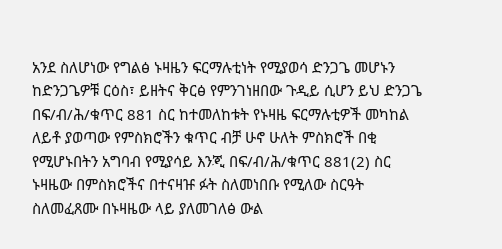አንደ ስለሆነው የግልፅ ኑዛዜን ፍርማሉቲነት የሚያወሳ ድንጋጌ መሆኑን ከድንጋጌዎቹ ርዕስ፣ ይዘትና ቅርፅ የምንገነዘበው ጉዲይ ሲሆን ይህ ድንጋጌ በፍ/ብ/ሕ/ቁጥር 881 ስር ከተመለከቱት የኑዛዜ ፍርማሉቲዎች መካከል ለይቶ ያወጣው የምስክሮችን ቁጥር ብቻ ሁኖ ሁለት ምስክሮች በቂ የሚሆኑበትን አግባብ የሚያሳይ እንጂ በፍ/ብ/ሕ/ቁጥር 881(2) ስር ኑዛዜው በምስክሮችና በተናዛዡ ፉት ስለመነበቡ የሚለው ስርዓት ስለመፈጸሙ በኑዛዜው ላይ ያለመገለፅ ውል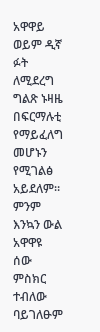አዋዋይ ወይም ዲኛ ፉት ለሚደረግ ግልጽ ኑዛዜ በፍርማሉቲ የማይፈለግ መሆኑን የሚገልፅ አይደለም። ምንም እንኳን ውል አዋዋዩ ሰው ምስክር ተብለው ባይገለፁም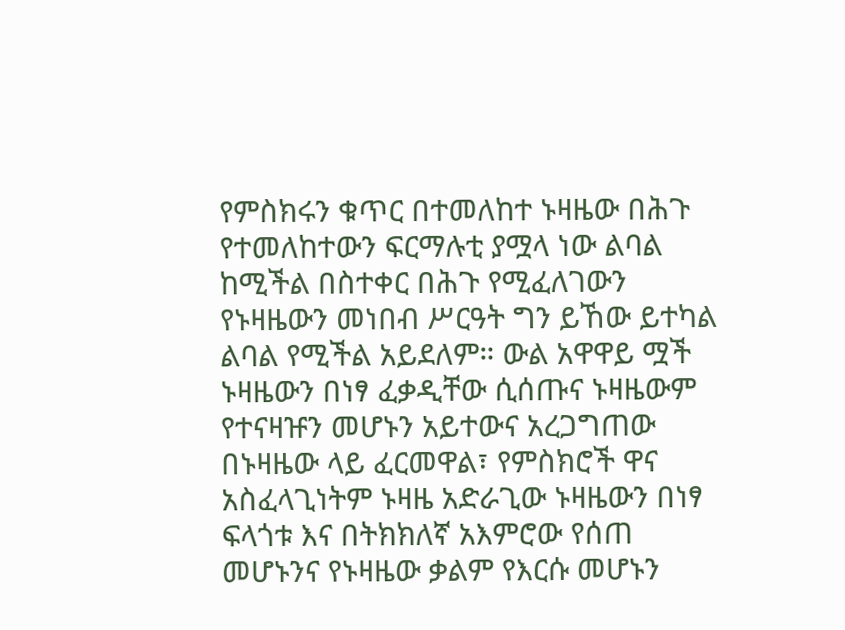የምስክሩን ቁጥር በተመለከተ ኑዛዜው በሕጉ የተመለከተውን ፍርማሉቲ ያሟላ ነው ልባል ከሚችል በስተቀር በሕጉ የሚፈለገውን የኑዛዜውን መነበብ ሥርዓት ግን ይኸው ይተካል ልባል የሚችል አይደለም። ውል አዋዋይ ሟች ኑዛዜውን በነፃ ፈቃዲቸው ሲሰጡና ኑዛዜውም የተናዛዡን መሆኑን አይተውና አረጋግጠው በኑዛዜው ላይ ፈርመዋል፣ የምስክሮች ዋና አስፈላጊነትም ኑዛዜ አድራጊው ኑዛዜውን በነፃ ፍላጎቱ እና በትክክለኛ አእምሮው የሰጠ መሆኑንና የኑዛዜው ቃልም የእርሱ መሆኑን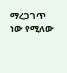ማረጋገጥ ነው የሚለው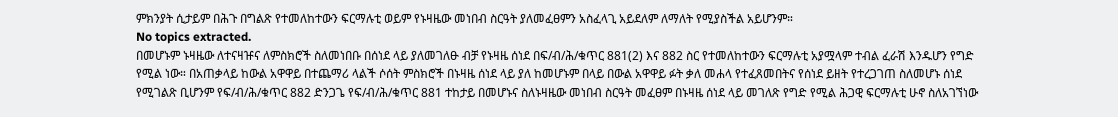ምክንያት ሲታይም በሕጉ በግልጽ የተመለከተውን ፍርማሉቲ ወይም የኑዛዜው መነበብ ስርዓት ያለመፈፀምን አስፈላጊ አይደለም ለማለት የሚያስችል አይሆንም።
No topics extracted.
በመሆኑም ኑዛዜው ለተናዛዡና ለምስክሮች ስለመነበቡ በሰነደ ላይ ያለመገለፁ ብቻ የኑዛዜ ሰነደ በፍ/ብ/ሕ/ቁጥር 881(2) እና 882 ስር የተመለከተውን ፍርማሉቲ አያሟላም ተብል ፈራሽ እንዱሆን የግድ የሚል ነው። በአጠቃላይ ከውል አዋዋይ በተጨማሪ ላልች ሶሰት ምስክሮች በኑዛዜ ሰነደ ላይ ያለ ከመሆኑም በላይ በውል አዋዋይ ፉት ቃለ መሐላ የተፈጸመበትና የሰነደ ይዘት የተረጋገጠ ስለመሆኑ ሰነደ የሚገልጽ ቢሆንም የፍ/ብ/ሕ/ቁጥር 882 ድንጋጌ የፍ/ብ/ሕ/ቁጥር 881 ተከታይ በመሆኑና ስለኑዛዜው መነበብ ስርዓት መፈፀም በኑዛዜ ሰነደ ላይ መገለጽ የግድ የሚል ሕጋዊ ፍርማሉቲ ሁኖ ስለአገኘነው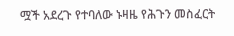ሟች አደረጉ የተባለው ኑዛዜ የሕጉን መስፈርት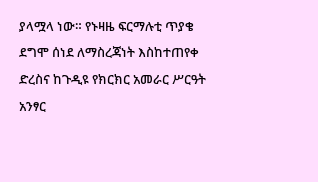ያላሟላ ነው። የኑዛዜ ፍርማሉቲ ጥያቄ ደግሞ ሰነደ ለማስረጃነት እስከተጠየቀ ድረስና ከጉዲዩ የክርክር አመራር ሥርዓት አንፃር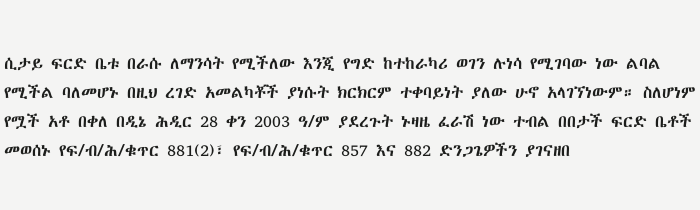ሲታይ ፍርድ ቤቱ በራሱ ለማንሳት የሚችለው እንጂ የግድ ከተከራካሪ ወገን ሉነሳ የሚገባው ነው ልባል የሚችል ባለመሆኑ በዚህ ረገድ አመልካቾች ያነሱት ክርክርም ተቀባይነት ያለው ሁኖ አላገኘነውም። ስለሆነም የሟች አቶ በቀለ በዲኔ ሕዲር 28 ቀን 2003 ዓ/ም ያደረጉት ኑዛዜ ፈራሽ ነው ተብል በበታች ፍርድ ቤቶች መወሰኑ የፍ/ብ/ሕ/ቁጥር 881(2)፣ የፍ/ብ/ሕ/ቁጥር 857 እና 882 ድንጋጌዎችን ያገናዘበ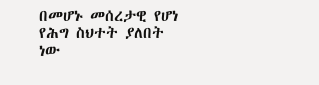በመሆኑ መሰረታዊ የሆነ የሕግ ስህተት ያለበት ነው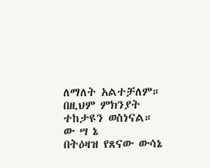ለማለት አልተቻለም። በዚህም ምክንያት ተከታዩን ወስነናል።
ው ሣ ኔ
በትዕዛዝ የጸናው ውሳኔ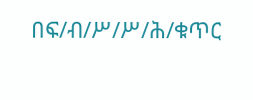በፍ/ብ/ሥ/ሥ/ሕ/ቁጥር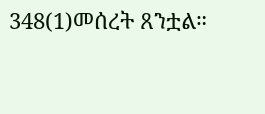348(1)መሰረት ጸንቷል።